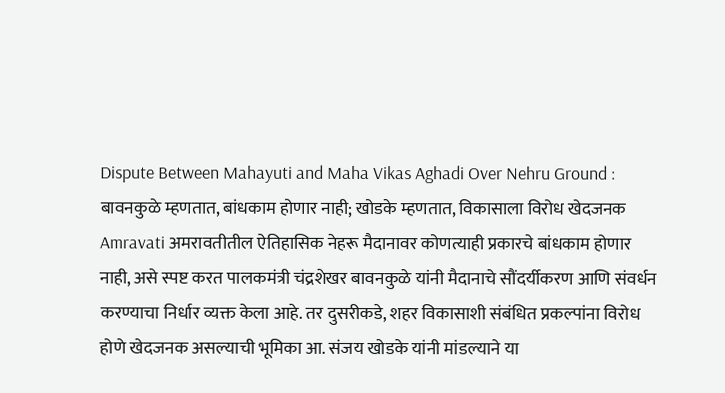Dispute Between Mahayuti and Maha Vikas Aghadi Over Nehru Ground : बावनकुळे म्हणतात, बांधकाम होणार नाही; खोडके म्हणतात, विकासाला विरोध खेदजनक
Amravati अमरावतीतील ऐतिहासिक नेहरू मैदानावर कोणत्याही प्रकारचे बांधकाम होणार नाही, असे स्पष्ट करत पालकमंत्री चंद्रशेखर बावनकुळे यांनी मैदानाचे सौंदर्यीकरण आणि संवर्धन करण्याचा निर्धार व्यक्त केला आहे. तर दुसरीकडे, शहर विकासाशी संबंधित प्रकल्पांना विरोध होणे खेदजनक असल्याची भूमिका आ. संजय खोडके यांनी मांडल्याने या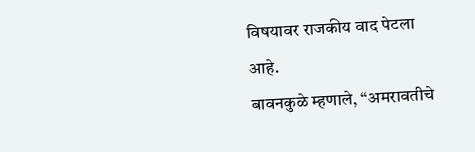विषयावर राजकीय वाद पेटला आहे.
बावनकुळे म्हणाले, “अमरावतीचे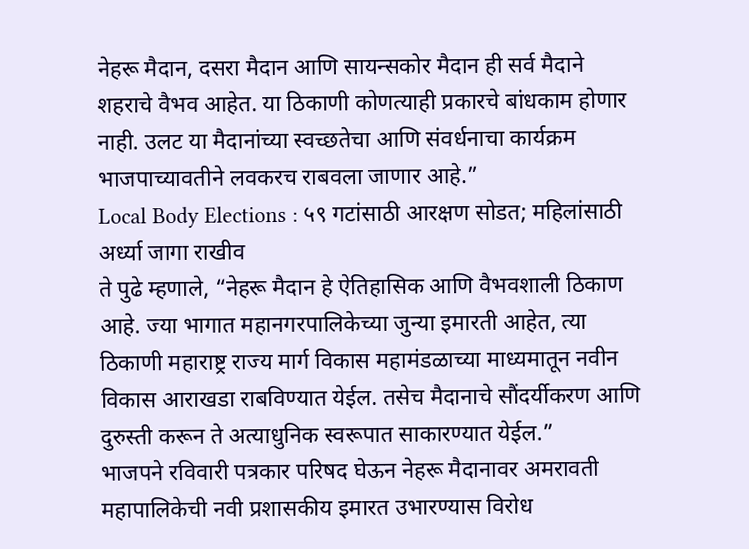नेहरू मैदान, दसरा मैदान आणि सायन्सकोर मैदान ही सर्व मैदाने शहराचे वैभव आहेत. या ठिकाणी कोणत्याही प्रकारचे बांधकाम होणार नाही. उलट या मैदानांच्या स्वच्छतेचा आणि संवर्धनाचा कार्यक्रम भाजपाच्यावतीने लवकरच राबवला जाणार आहे.”
Local Body Elections : ५९ गटांसाठी आरक्षण सोडत; महिलांसाठी अर्ध्या जागा राखीव
ते पुढे म्हणाले, “नेहरू मैदान हे ऐतिहासिक आणि वैभवशाली ठिकाण आहे. ज्या भागात महानगरपालिकेच्या जुन्या इमारती आहेत, त्या ठिकाणी महाराष्ट्र राज्य मार्ग विकास महामंडळाच्या माध्यमातून नवीन विकास आराखडा राबविण्यात येईल. तसेच मैदानाचे सौंदर्यीकरण आणि दुरुस्ती करून ते अत्याधुनिक स्वरूपात साकारण्यात येईल.”
भाजपने रविवारी पत्रकार परिषद घेऊन नेहरू मैदानावर अमरावती महापालिकेची नवी प्रशासकीय इमारत उभारण्यास विरोध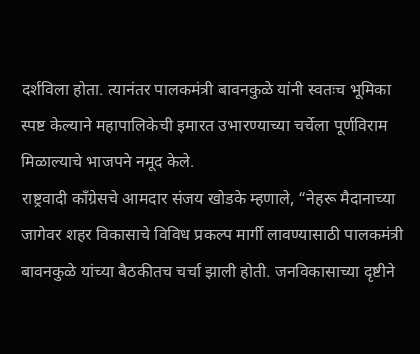दर्शविला होता. त्यानंतर पालकमंत्री बावनकुळे यांनी स्वतःच भूमिका स्पष्ट केल्याने महापालिकेची इमारत उभारण्याच्या चर्चेला पूर्णविराम मिळाल्याचे भाजपने नमूद केले.
राष्ट्रवादी काँग्रेसचे आमदार संजय खोडके म्हणाले, “नेहरू मैदानाच्या जागेवर शहर विकासाचे विविध प्रकल्प मार्गी लावण्यासाठी पालकमंत्री बावनकुळे यांच्या बैठकीतच चर्चा झाली होती. जनविकासाच्या दृष्टीने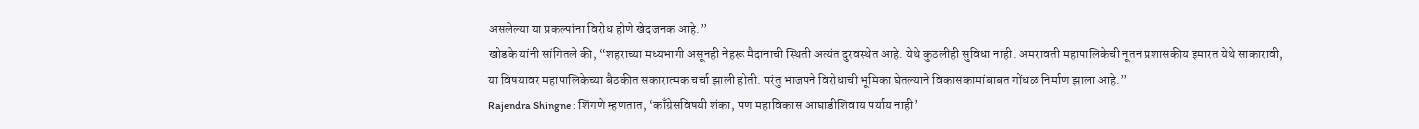असलेल्या या प्रकल्पांना विरोध होणे खेदजनक आहे.”
खोडके यांनी सांगितले की, “शहराच्या मध्यभागी असूनही नेहरू मैदानाची स्थिती अत्यंत दुरवस्थेत आहे. येथे कुठलीही सुविधा नाही. अमरावती महापालिकेची नूतन प्रशासकीय इमारत येथे साकारावी, या विषयावर महापालिकेच्या बैठकीत सकारात्मक चर्चा झाली होती. परंतु भाजपने विरोधाची भूमिका घेतल्याने विकासकामांबाबत गोंधळ निर्माण झाला आहे.”
Rajendra Shingne : शिंगणे म्हणतात, ‘काँग्रेसविषयी शंका, पण महाविकास आघाडीशिवाय पर्याय नाही’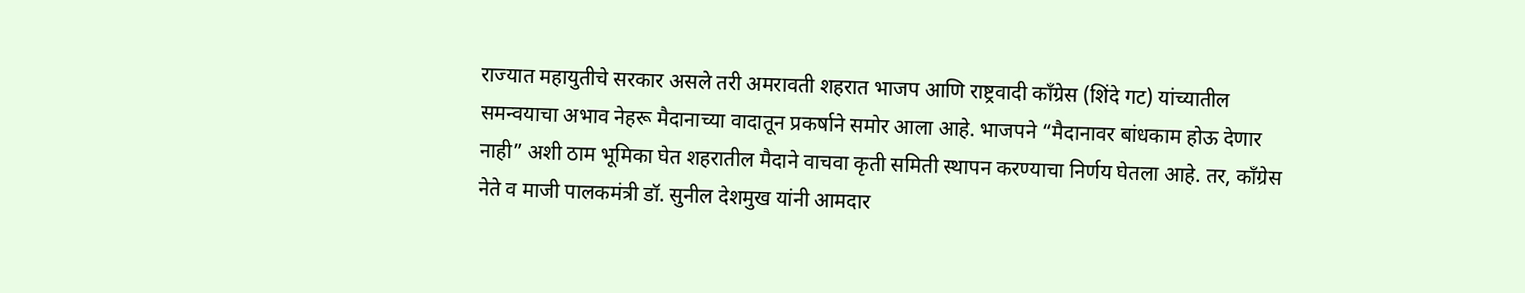राज्यात महायुतीचे सरकार असले तरी अमरावती शहरात भाजप आणि राष्ट्रवादी काँग्रेस (शिंदे गट) यांच्यातील समन्वयाचा अभाव नेहरू मैदानाच्या वादातून प्रकर्षाने समोर आला आहे. भाजपने “मैदानावर बांधकाम होऊ देणार नाही” अशी ठाम भूमिका घेत शहरातील मैदाने वाचवा कृती समिती स्थापन करण्याचा निर्णय घेतला आहे. तर, काँग्रेस नेते व माजी पालकमंत्री डॉ. सुनील देशमुख यांनी आमदार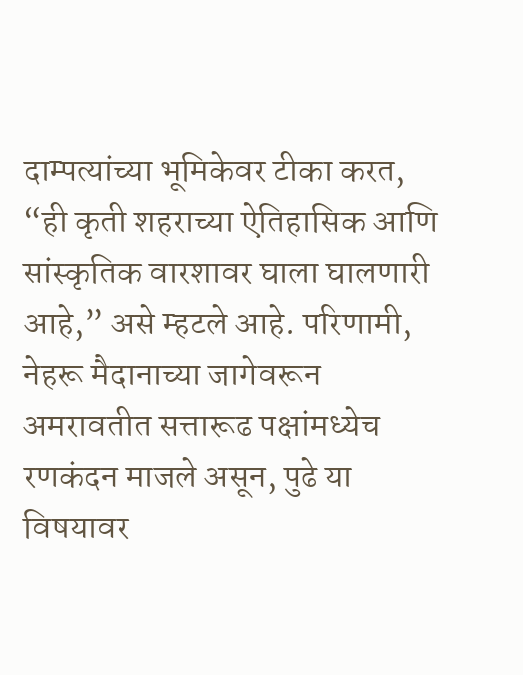दाम्पत्यांच्या भूमिकेवर टीका करत, “ही कृती शहराच्या ऐतिहासिक आणि सांस्कृतिक वारशावर घाला घालणारी आहे,” असे म्हटले आहे. परिणामी, नेहरू मैदानाच्या जागेवरून अमरावतीत सत्तारूढ पक्षांमध्येच रणकंदन माजले असून, पुढे या विषयावर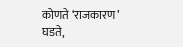कोणते ‘राजकारण’ घडते,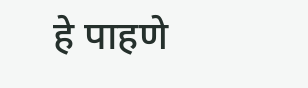हे पाहणे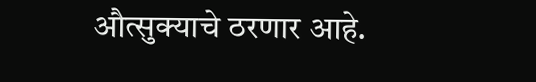औत्सुक्याचे ठरणार आहे.